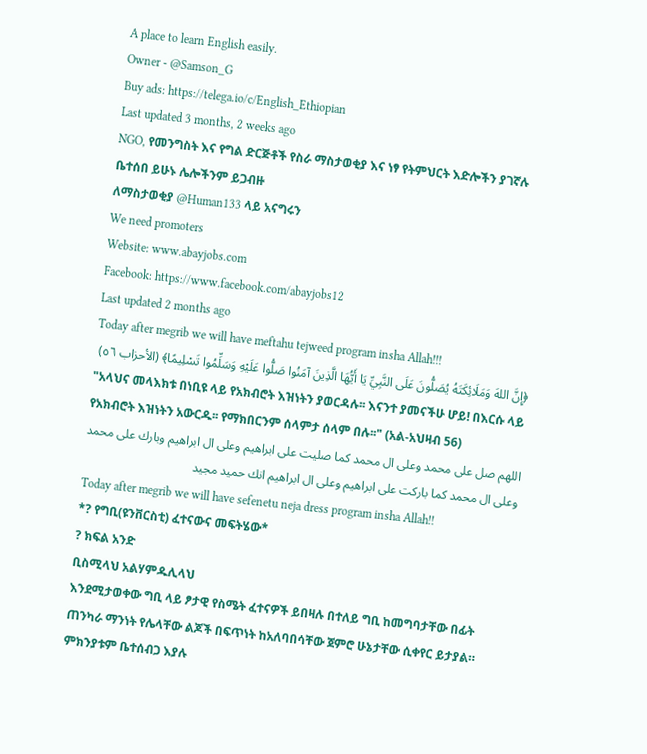A place to learn English easily.
Owner - @Samson_G
Buy ads: https://telega.io/c/English_Ethiopian
Last updated 3 months, 2 weeks ago
NGO, የመንግስት እና የግል ድርጅቶች የስራ ማስታወቂያ እና ነፃ የትምህርት እድሎችን ያገኛሉ ቤተሰበ ይሁኑ ሌሎችንም ይጋብዙ
ለማስታወቂያ @Human133 ላይ አናግሩን
We need promoters
Website: www.abayjobs.com
Facebook: https://www.facebook.com/abayjobs12
Last updated 2 months ago
Today after megrib we will have meftahu tejweed program insha Allah!!!
﴿إِنَّ اللهَ وَمَلَائِكَتَهُ يُصَلُّونَ عَلَى النَّبِيِّ يَا أَيُّهَا الَّذِينَ آمَنُوا صَلُّوا عَلَيْهِ وَسَلِّمُوا تَسْلِيمًا﴾ (الأحزاب ٥٦)
"አላህና መላእክቱ በነቢዩ ላይ የአክብሮት እዝነትን ያወርዳሉ፡፡ እናንተ ያመናችሁ ሆይ! በእርሱ ላይ የአክብሮት እዝነትን አውርዱ፡፡ የማክበርንም ሰላምታ ሰላም በሉ፡፡" (አል-አህዛብ 56)
اللهم صل على محمد وعلى ال محمد كما صليت على ابراهيم وعلى ال ابراهيم وبارك على محمد وعلى ال محمد كما باركت على ابراهيم وعلى ال ابراهيم انك حميد مجيد
Today after megrib we will have sefenetu neja dress program insha Allah!!
*? የግቢ(ዩንቨርስቲ) ፈተናውና መፍትሄው*
? ክፍል አንድ
ቢስሚላህ አልሃምዱሊላህ
እንደሚታወቀው ግቢ ላይ ፆታዊ የስሜት ፈተናዎች ይበዛሉ በተለይ ግቢ ከመግባታቸው በፊት ጠንካራ ማንነት የሌላቸው ልጆች በፍጥነት ከአለባበሳቸው ጀምሮ ሁኔታቸው ሲቀየር ይታያል። ምክንያቱም ቤተሰብጋ እያሉ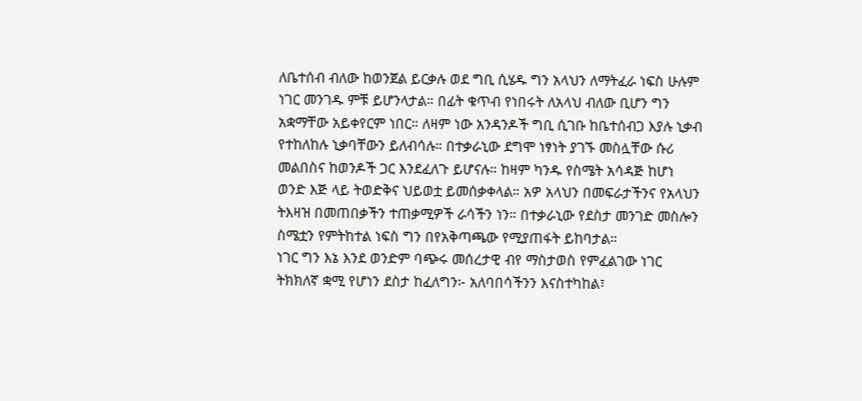ለቤተሰብ ብለው ከወንጀል ይርቃሉ ወደ ግቢ ሲሄዱ ግን አላህን ለማትፈራ ነፍስ ሁሉም ነገር መንገዱ ምቹ ይሆንላታል። በፊት ቁጥብ የነበሩት ለአላህ ብለው ቢሆን ግን አቋማቸው አይቀየርም ነበር። ለዛም ነው አንዳንዶች ግቢ ሲገቡ ከቤተሰብጋ እያሉ ኒቃብ የተከለከሉ ኒቃባቸውን ይለብሳሉ። በተቃራኒው ደግሞ ነፃነት ያገኙ መስሏቸው ሱሪ መልበስና ከወንዶች ጋር እንደፈለጉ ይሆናሉ። ከዛም ካንዱ የስሜት አሳዳጅ ከሆነ ወንድ እጅ ላይ ትወድቅና ህይወቷ ይመሰቃቀላል። አዎ አላህን በመፍራታችንና የአላህን ትእዛዝ በመጠበቃችን ተጠቃሚዎች ራሳችን ነን። በተቃራኒው የደስታ መንገድ መስሎን ስሜቷን የምትከተል ነፍስ ግን በየአቅጣጫው የሚያጠፋት ይከባታል።
ነገር ግን እኔ እንደ ወንድም ባጭሩ መሰረታዊ ብየ ማስታወስ የምፈልገው ነገር ትክክለኛ ቋሚ የሆነን ደስታ ከፈለግን፦ አለባበሳችንን እናስተካከል፣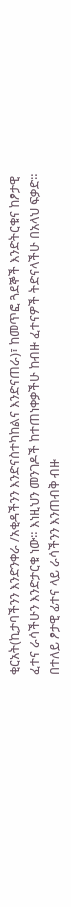ቂርአት(ኪታባችንን እንድንቀራ /አቂዳችንን እንድናስተካከልና እንድናጠራ)፣ ከመጥፎ ጓደኞች እንድትርቁና ከፆታዊ ፈተና ራሳችሁን እንድታርቁ ነው። እነዚህን መንገዶች ከተጠነቀቃችሁ ከብዙ ፈተናዎች ትድናላችሁ በአላህ ፍቃድ።
በተለይ ፆታዊ ፊተና ላይ ራሳችንን እንጠብቅ ብዙ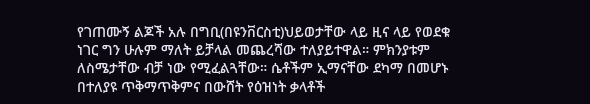የገጠሙኝ ልጆች አሉ በግቢ(በዩንቨርስቲ)ህይወታቸው ላይ ዚና ላይ የወደቁ ነገር ግን ሁሉም ማለት ይቻላል መጨረሻው ተለያይተዋል። ምክንያቱም ለስሜታቸው ብቻ ነው የሚፈልጓቸው። ሴቶችም ኢማናቸው ደካማ በመሆኑ በተለያዩ ጥቅማጥቅምና በውሸት የዕዝነት ቃላቶች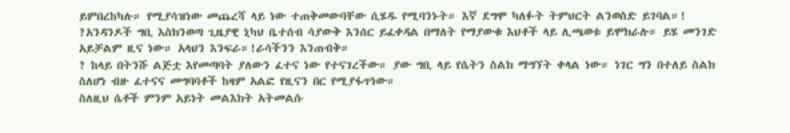ይምበረከካሉ። የሚያሳዝነው መጨረሻ ላይ ነው ተጠቅመውባቸው ሲሄዱ የሚባንኑት። እኛ ደግሞ ካለፉት ትምህርት ልንወስድ ይገባል።!
?አንዳንዶች ግቢ እስክንወጣ ጊዜያዊ ኒካህ ቤተሰብ ሳያውቅ እንሰር ይፈቀዳል በማለት የማያውቁ እህቶች ላይ ሊጫወቱ ይሞክራሉ። ይሄ መንገድ አይቻልም ዚና ነው። አላህን እንፍራ።!ራሳችንን እንጠብቅ።
? ከላይ በትንሹ ልጅቷ እየመጣባት ያለውን ፈተና ነው የተናገረችው። ያው ግቢ ላይ የሴትን ስልክ ማግኘት ቀላል ነው። ነገር ግን በተለይ ስልክ ስለሆነ ብዙ ፈተናና መግባባቶች ከዛም አልፎ የዚናን በር የሚያፋጥነው።
ስለዚህ ሴቶች ምንም አይነት መልእክት አትመልሱ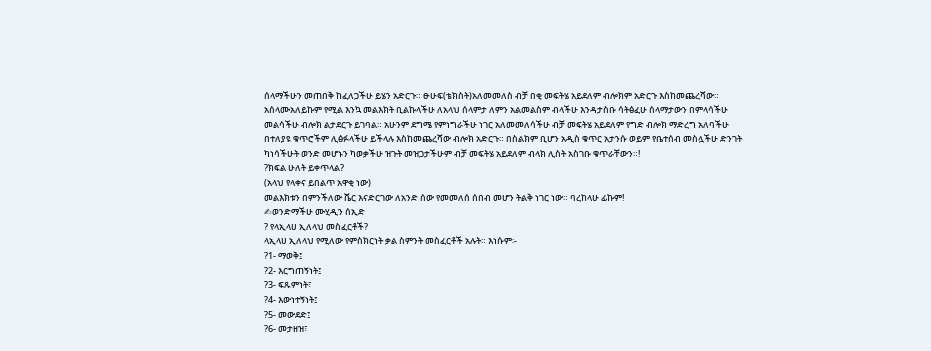ሰላማችሁን መጠበቅ ከፈለጋችሁ ይሄን አድርጉ። ፁሁፍ(ቴክስት)አለመመለስ ብቻ በቂ መፍትሄ አይደለም ብሎክም አድርጉ እስከመጨረሻው። አሰላሙአለይኩም የሚል እንኳ መልእክት ቢልኩላችሁ ለአላህ ሰላምታ ለምን አልመልስም ብላችሁ እንዳታስቡ ሳትፅፈሁ ሰላማታውን በምላሳችሁ መልሳችሁ ብሎክ ልታደርጉ ይገባል። አሁንም ደግሜ የምነግራችሁ ነገር አለመመለሳችሁ ብቻ መፍትሄ አይደለም የግድ ብሎክ ማድረግ አለባችሁ በተለያዩ ቁጥሮችም ሊፅፉላችሁ ይችላሉ እስከመጨረሻው ብሎክ አድርጉ። በስልክም ቢሆን አዲስ ቁጥር አታንሱ ወይም የቤተሰብ መስሏችሁ ድንገት ካነሳችሁት ወንድ መሆኑን ካወቃችሁ ዝጉት መዝጋታችሁም ብቻ መፍትሄ አይደለም ብላክ ሊስት አስገቡ ቁጥራቸውን።!
?ክፍል ሁለት ይቀጥላል?
(አላህ የላቀና ይበልጥ አዋቂ ነው)
መልእክቱን በምንችለው ሼር እናድርገው ለአንድ ሰው የመመለሰ ሰበብ መሆን ትልቅ ነገር ነው። ባረከላሁ ፊኩም!
✍ወንድማችሁ ሙሂዲን ሰኢድ
? የላኢላሀ ኢለላህ መስፈርቶች?
ላኢላሀ ኢለላህ የሚለው የምስክርነት ቃል ስምንት መስፈርቶች አሉት። እነሱም፡-
?1- ማወቅ፤
?2- እርግጠኝነት፤
?3- ፍጹምነት፣
?4- እውነተኝነት፤
?5- መውደድ፤
?6- መታዘዝ፣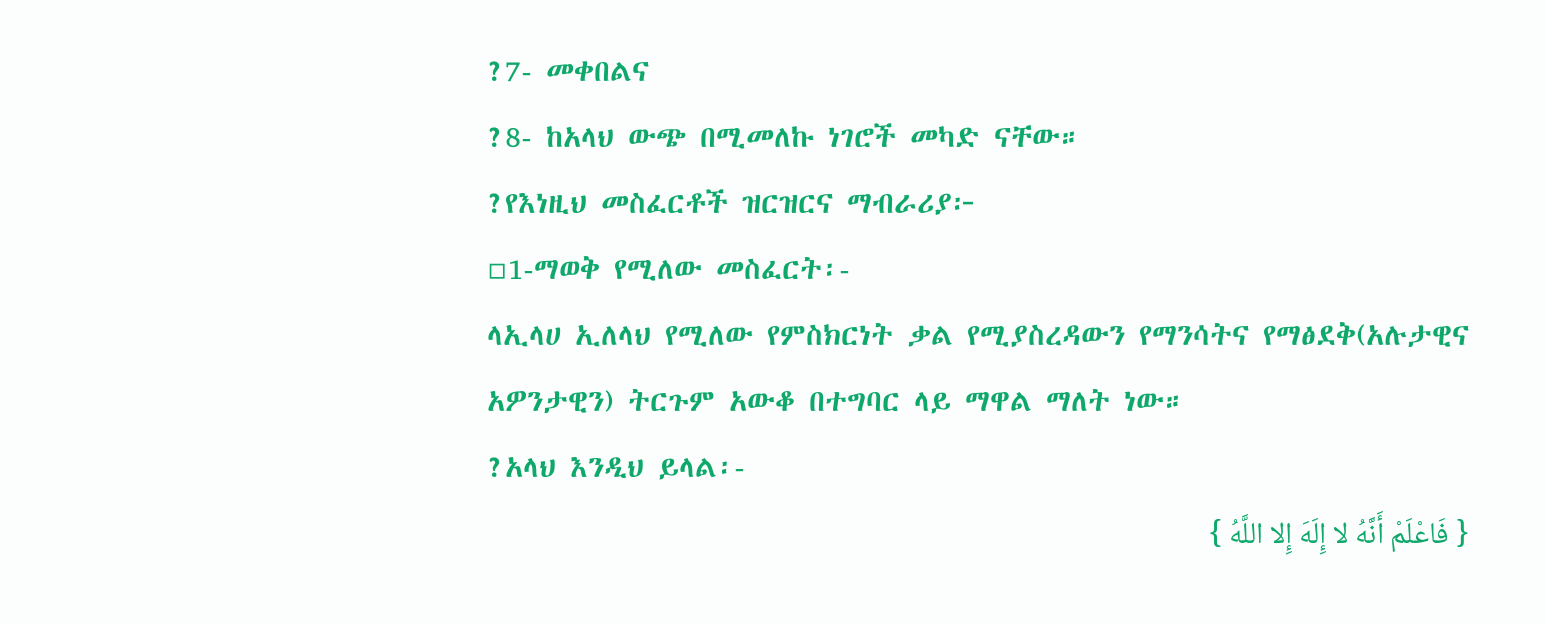?7- መቀበልና
?8- ከአላህ ውጭ በሚመለኩ ነገሮች መካድ ናቸው።
?የእነዚህ መስፈርቶች ዝርዝርና ማብራሪያ፦
▫1-ማወቅ የሚለው መስፈርት፡-
ላኢላሀ ኢለላህ የሚለው የምስክርነት ቃል የሚያስረዳውን የማንሳትና የማፅደቅ(አሉታዊና አዎንታዊን) ትርጉም አውቆ በተግባር ላይ ማዋል ማለት ነው።
?አላህ እንዲህ ይላል፡-
{ فَاعْلَمْ أَنَّهُ لا إِلَهَ إِلا اللَّهُ }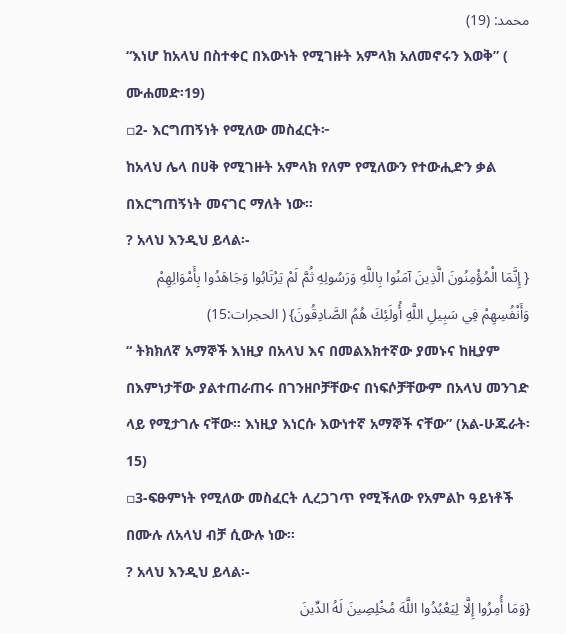محمد: (19)
“እነሆ ከአላህ በስተቀር በእውነት የሚገዙት አምላክ አለመኖሩን እወቅ” ( ሙሐመድ፡19)
▫2- እርግጠኝነት የሚለው መስፈርት፦
ከአላህ ሌላ በሀቅ የሚገዙት አምላክ የለም የሚለውን የተውሒድን ቃል በእርግጠኝነት መናገር ማለት ነው።
? አላህ እንዲህ ይላል፡-
{ إِنَّمَا الْمُؤْمِنُونَ الَّذِينَ آمَنُوا بِاللَّهِ وَرَسُولِهِ ثُمَّ لَمْ يَرْتَابُوا وَجَاهَدُوا بِأَمْوَالِهِمْ وَأَنْفُسِهِمْ فِي سَبِيلِ اللَّهِ أُولَئِكَ هُمُ الصَّادِقُونَ} ( الحجرات:15)
“ ትክክለኛ አማኞች እነዚያ በአላህ እና በመልእክተኛው ያመኑና ከዚያም በእምነታቸው ያልተጠራጠሩ በገንዘቦቻቸውና በነፍሶቻቸውም በአላህ መንገድ ላይ የሚታገሉ ናቸው። እነዚያ እነርሱ እውነተኛ አማኞች ናቸው” (አል-ሁጁራት፡15)
▫3-ፍፁምነት የሚለው መስፈርት ሊረጋገጥ የሚችለው የአምልኮ ዓይነቶች በሙሉ ለአላህ ብቻ ሲውሉ ነው።
? አላህ እንዲህ ይላል፡-
{وَمَا أُمِرُوا إِلَّا لِيَعْبُدُوا اللَّهَ مُخْلِصِينَ لَهُ الدِّينَ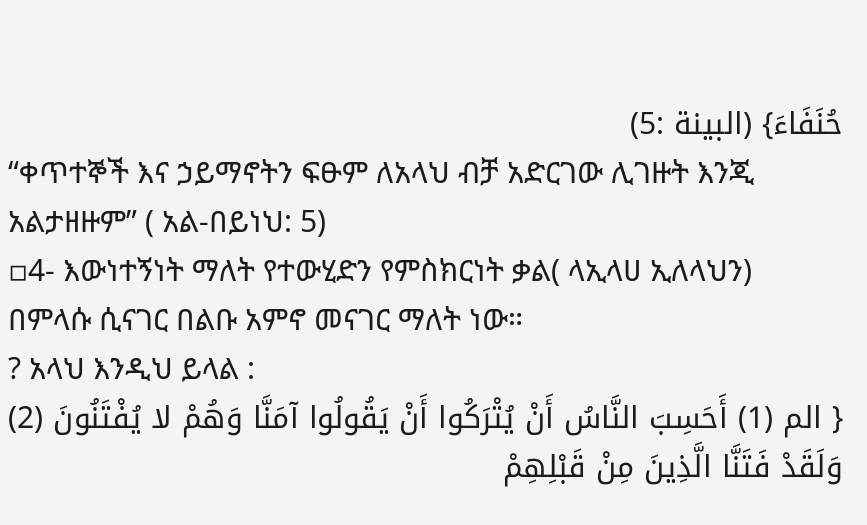حُنَفَاءَ} (البينة :5)
“ቀጥተኞች እና ኃይማኖትን ፍፁም ለአላህ ብቻ አድርገው ሊገዙት እንጂ አልታዘዙም” ( አል-በይነህ: 5)
▫4- እውነተኝነት ማለት የተውሂድን የምስክርነት ቃል( ላኢላሀ ኢለላህን) በምላሱ ሲናገር በልቡ አምኖ መናገር ማለት ነው።
? አላህ እንዲህ ይላል :
{ الم (1) أَحَسِبَ النَّاسُ أَنْ يُتْرَكُوا أَنْ يَقُولُوا آمَنَّا وَهُمْ لا يُفْتَنُونَ (2) وَلَقَدْ فَتَنَّا الَّذِينَ مِنْ قَبْلِهِمْ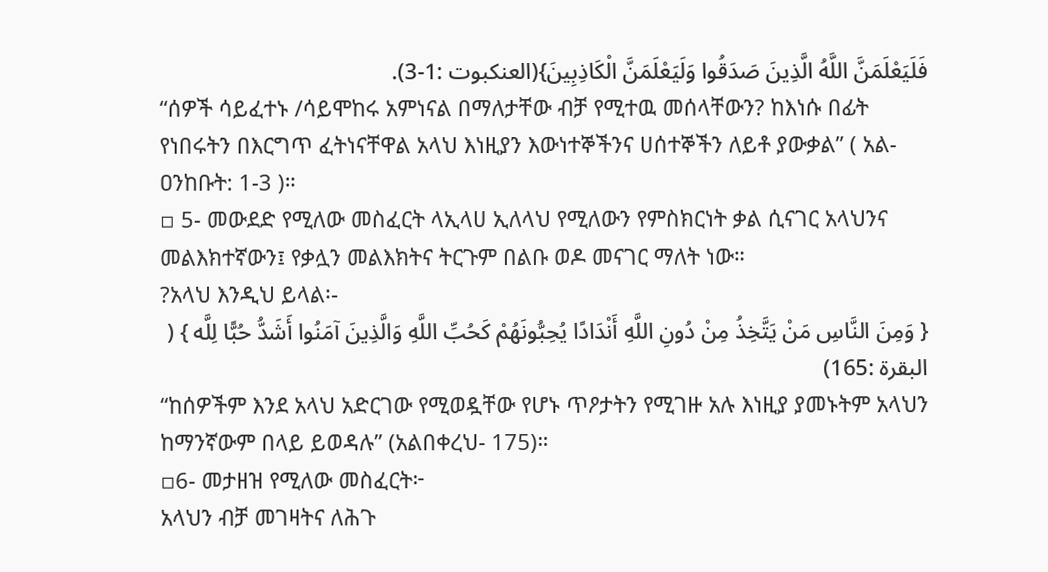فَلَيَعْلَمَنَّ اللَّهُ الَّذِينَ صَدَقُوا وَلَيَعْلَمَنَّ الْكَاذِبِينَ}(العنكبوت :1-3).
“ሰዎች ሳይፈተኑ /ሳይሞከሩ አምነናል በማለታቸው ብቻ የሚተዉ መሰላቸውን? ከእነሱ በፊት የነበሩትን በእርግጥ ፈትነናቸዋል አላህ እነዚያን እውነተኞችንና ሀሰተኞችን ለይቶ ያውቃል” ( አል-ዐንከቡት: 1-3 )።
▫ 5- መውደድ የሚለው መስፈርት ላኢላሀ ኢለላህ የሚለውን የምስክርነት ቃል ሲናገር አላህንና መልእክተኛውን፤ የቃሏን መልእክትና ትርጉም በልቡ ወዶ መናገር ማለት ነው።
?አላህ እንዲህ ይላል፡-
{ وَمِنَ النَّاسِ مَنْ يَتَّخِذُ مِنْ دُونِ اللَّهِ أَنْدَادًا يُحِبُّونَهُمْ كَحُبِّ اللَّهِ وَالَّذِينَ آمَنُوا أَشَدُّ حُبًّا لِلَّه } ( البقرة :165)
“ከሰዎችም እንደ አላህ አድርገው የሚወዷቸው የሆኑ ጥዖታትን የሚገዙ አሉ እነዚያ ያመኑትም አላህን ከማንኛውም በላይ ይወዳሉ” (አልበቀረህ- 175)።
▫6- መታዘዝ የሚለው መስፈርት፦
አላህን ብቻ መገዛትና ለሕጉ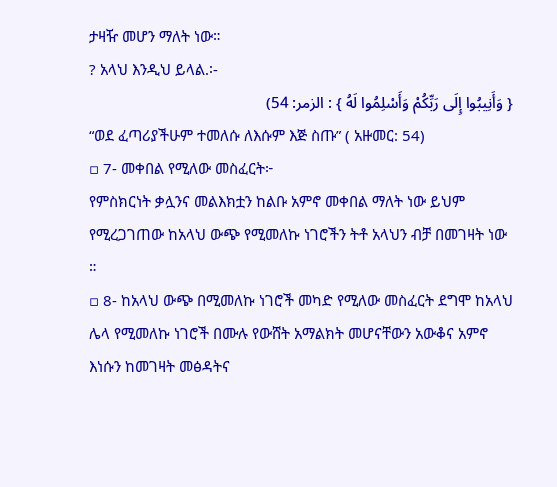ታዛዥ መሆን ማለት ነው።
? አላህ እንዲህ ይላል.፡-
{ وَأَنِيبُوا إِلَى رَبِّكُمْ وَأَسْلِمُوا لَهُ } : الزمر: 54)
“ወደ ፈጣሪያችሁም ተመለሱ ለእሱም እጅ ስጡ” ( አዙመር: 54)
▫ 7- መቀበል የሚለው መስፈርት፦
የምስክርነት ቃሏንና መልእክቷን ከልቡ አምኖ መቀበል ማለት ነው ይህም የሚረጋገጠው ከአላህ ውጭ የሚመለኩ ነገሮችን ትቶ አላህን ብቻ በመገዛት ነው ።
▫ 8- ከአላህ ውጭ በሚመለኩ ነገሮች መካድ የሚለው መስፈርት ደግሞ ከአላህ ሌላ የሚመለኩ ነገሮች በሙሉ የውሸት አማልክት መሆናቸውን አውቆና አምኖ እነሱን ከመገዛት መፅዳትና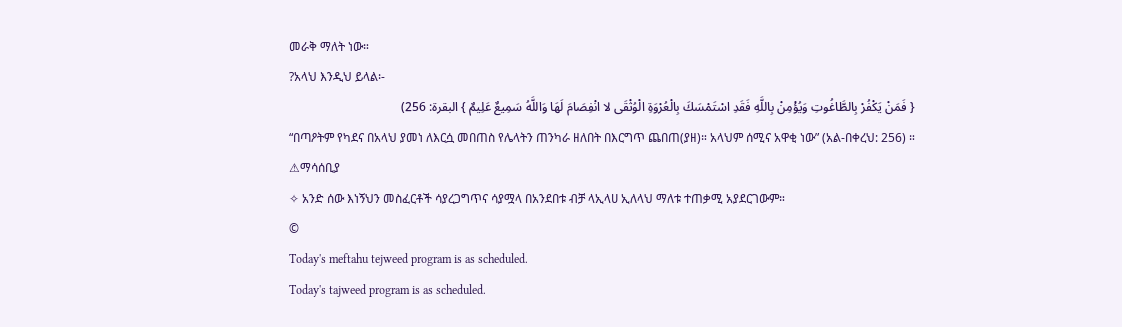መራቅ ማለት ነው።
?አላህ እንዲህ ይላል፡-
{ فَمَنْ يَكْفُرْ بِالطَّاغُوتِ وَيُؤْمِنْ بِاللَّهِ فَقَدِ اسْتَمْسَكَ بِالْعُرْوَةِ الْوُثْقَى لا انْفِصَامَ لَهَا وَاللَّهُ سَمِيعٌ عَلِيمٌ } البقرة: 256)
“በጣዖትም የካደና በአላህ ያመነ ለእርሷ መበጠስ የሌላትን ጠንካራ ዘለበት በእርግጥ ጨበጠ(ያዘ)። አላህም ሰሚና አዋቂ ነው” (አል-በቀረህ: 256) ።
⚠ማሳሰቢያ
✧ አንድ ሰው እነኝህን መስፈርቶች ሳያረጋግጥና ሳያሟላ በአንደበቱ ብቻ ላኢላሀ ኢለላህ ማለቱ ተጠቃሚ አያደርገውም።
©
Today's meftahu tejweed program is as scheduled.
Today's tajweed program is as scheduled.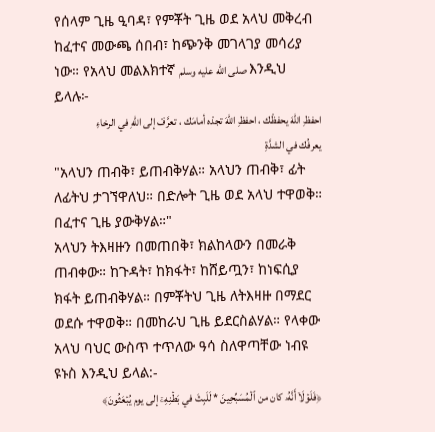የሰላም ጊዜ ዒባዳ፣ የምቾት ጊዜ ወደ አላህ መቅረብ ከፈተና መውጫ ሰበብ፣ ከጭንቅ መገላገያ መሳሪያ ነው። የአላህ መልእክተኛ صلى الله عليه وسلم እንዲህ ይላሉ፦
احفظِ اللهَ يحفظْك ، احفظِ اللهَ تجدْه أمامَك ، تعرَّفْ إلى اللهِ في الرخاءِ يعرفُك في الشدَّةِ
"አላህን ጠብቅ፣ ይጠብቅሃል። አላህን ጠብቅ፣ ፊት ለፊትህ ታገኘዋለህ። በድሎት ጊዜ ወደ አላህ ተዋወቅ። በፈተና ጊዜ ያውቅሃል።"
አላህን ትእዛዙን በመጠበቅ፣ ክልከላውን በመራቅ ጠብቀው። ከጉዳት፣ ከክፋት፣ ከሸይጧን፣ ከነፍሲያ ክፋት ይጠብቅሃል። በምቾትህ ጊዜ ለትእዛዙ በማደር ወደሱ ተዋወቅ። በመከራህ ጊዜ ይደርስልሃል። የላቀው አላህ ባህር ውስጥ ተጥለው ዓሳ ስለዋጣቸው ነብዩ ዩኑስ እንዲህ ይላል:-
﴿فَلَوۡلَاۤ أَنَّهُۥ كان من ٱلۡمُسَبِّحِینَ * لَلَبِثَ في بَطۡنِهِۦۤ إلى يوم یُبۡعَثُونَ﴾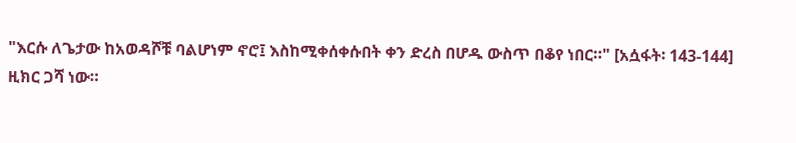"እርሱ ለጌታው ከአወዳሾቹ ባልሆነም ኖሮ፤ እስከሚቀሰቀሱበት ቀን ድረስ በሆዱ ውስጥ በቆየ ነበር።" [አሷፋት፡ 143-144]
ዚክር ጋሻ ነው።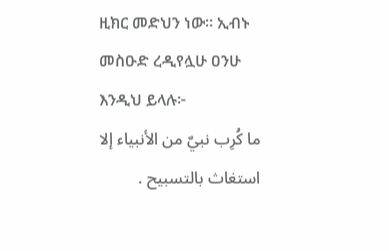ዚክር መድህን ነው። ኢብኑ መስዑድ ረዲየሏሁ ዐንሁ እንዲህ ይላሉ፦
ما كُرِب نبيٌ من الأنبياء إلا استغاث بالتسبيح .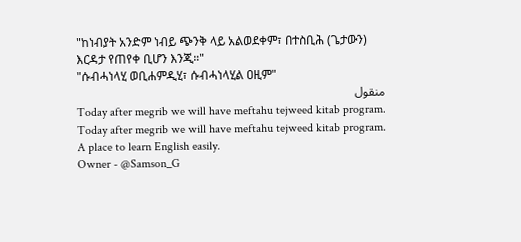"ከነብያት አንድም ነብይ ጭንቅ ላይ አልወደቀም፣ በተስቢሕ (ጌታውን) እርዳታ የጠየቀ ቢሆን እንጂ።"
"ሱብሓነላሂ ወቢሐምዲሂ፣ ሱብሓነላሂል ዐዚም"
منقول
Today after megrib we will have meftahu tejweed kitab program.
Today after megrib we will have meftahu tejweed kitab program.
A place to learn English easily.
Owner - @Samson_G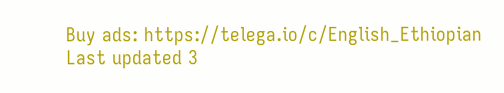Buy ads: https://telega.io/c/English_Ethiopian
Last updated 3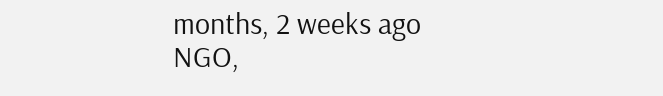months, 2 weeks ago
NGO,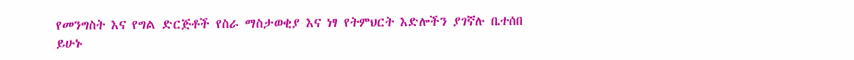የመንግስት እና የግል ድርጅቶች የስራ ማስታወቂያ እና ነፃ የትምህርት እድሎችን ያገኛሉ ቤተሰበ ይሁኑ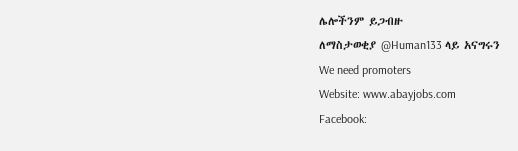ሌሎችንም ይጋብዙ
ለማስታወቂያ @Human133 ላይ አናግሩን
We need promoters
Website: www.abayjobs.com
Facebook: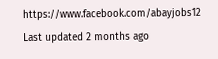https://www.facebook.com/abayjobs12
Last updated 2 months ago